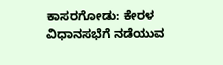ಕಾಸರಗೋಡು: ಕೇರಳ ವಿಧಾನಸಭೆಗೆ ನಡೆಯುವ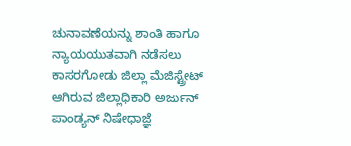ಚುನಾವಣೆಯನ್ನು ಶಾಂತಿ ಹಾಗೂ ನ್ಯಾಯಯುತವಾಗಿ ನಡೆಸಲು ಕಾಸರಗೋಡು ಜಿಲ್ಲಾ ಮೆಜಿಸ್ಟ್ರೇಟ್ ಆಗಿರುವ ಜಿಲ್ಲಾಧಿಕಾರಿ ಅರ್ಜುನ್ ಪಾಂಡ್ಯನ್ ನಿಷೇಧಾಜ್ಞೆ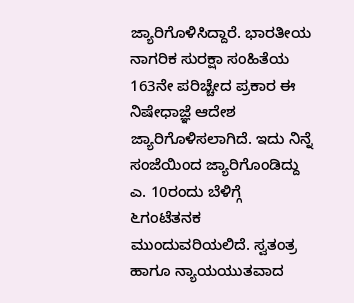ಜ್ಯಾರಿಗೊಳಿಸಿದ್ದಾರೆ. ಭಾರತೀಯ ನಾಗರಿಕ ಸುರಕ್ಷಾ ಸಂಹಿತೆಯ 163ನೇ ಪರಿಚ್ಚೇದ ಪ್ರಕಾರ ಈ ನಿಷೇಧಾಜ್ಞೆ ಆದೇಶ ಜ್ಯಾರಿಗೊಳಿಸಲಾಗಿದೆ. ಇದು ನಿನ್ನೆ ಸಂಜೆಯಿಂದ ಜ್ಯಾರಿಗೊಂಡಿದ್ದು ಎ. 10ರಂದು ಬೆಳಿಗ್ಗೆ ೬ಗಂಟೆತನಕ ಮುಂದುವರಿಯಲಿದೆ. ಸ್ವತಂತ್ರ ಹಾಗೂ ನ್ಯಾಯಯುತವಾದ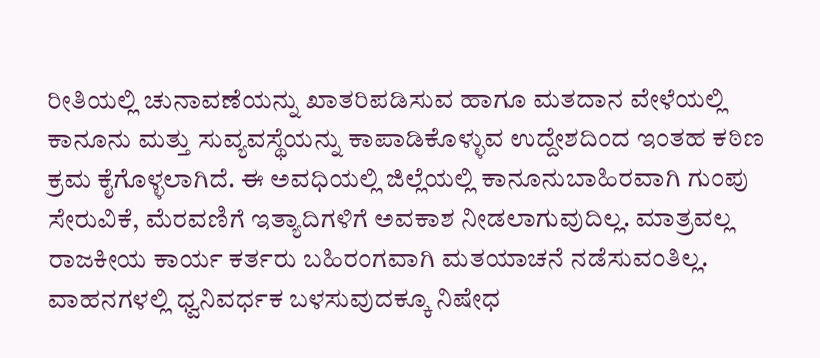ರೀತಿಯಲ್ಲಿ ಚುನಾವಣೆಯನ್ನು ಖಾತರಿಪಡಿಸುವ ಹಾಗೂ ಮತದಾನ ವೇಳೆಯಲ್ಲಿ ಕಾನೂನು ಮತ್ತು ಸುವ್ಯವಸ್ಥೆಯನ್ನು ಕಾಪಾಡಿಕೊಳ್ಳುವ ಉದ್ದೇಶದಿಂದ ಇಂತಹ ಕಠಿಣ ಕ್ರಮ ಕೈಗೊಳ್ಳಲಾಗಿದೆ. ಈ ಅವಧಿಯಲ್ಲಿ ಜಿಲ್ಲೆಯಲ್ಲಿ ಕಾನೂನುಬಾಹಿರವಾಗಿ ಗುಂಪು ಸೇರುವಿಕೆ, ಮೆರವಣಿಗೆ ಇತ್ಯಾದಿಗಳಿಗೆ ಅವಕಾಶ ನೀಡಲಾಗುವುದಿಲ್ಲ. ಮಾತ್ರವಲ್ಲ ರಾಜಕೀಯ ಕಾರ್ಯ ಕರ್ತರು ಬಹಿರಂಗವಾಗಿ ಮತಯಾಚನೆ ನಡೆಸುವಂತಿಲ್ಲ. ವಾಹನಗಳಲ್ಲಿ ಧ್ವನಿವರ್ಧಕ ಬಳಸುವುದಕ್ಕೂ ನಿಷೇಧ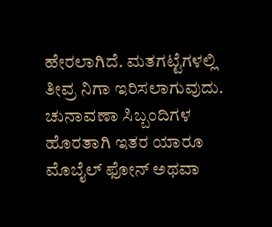ಹೇರಲಾಗಿದೆ. ಮತಗಟ್ಟೆಗಳಲ್ಲಿ ತೀವ್ರ ನಿಗಾ ಇರಿಸಲಾಗುವುದು. ಚುನಾವಣಾ ಸಿಬ್ಬಂದಿಗಳ ಹೊರತಾಗಿ ಇತರ ಯಾರೂ ಮೊಬೈಲ್ ಫೋನ್ ಅಥವಾ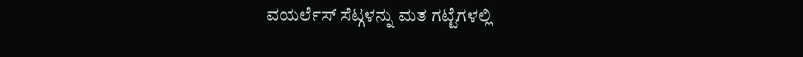ವಯರ್ಲೆಸ್ ಸೆಟ್ಗಳನ್ನು ಮತ ಗಟ್ಟೆಗಳಲ್ಲಿ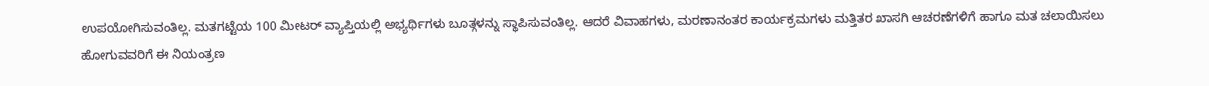ಉಪಯೋಗಿಸುವಂತಿಲ್ಲ. ಮತಗಟ್ಟೆಯ 100 ಮೀಟರ್ ವ್ಯಾಪ್ತಿಯಲ್ಲಿ ಅಭ್ಯರ್ಥಿಗಳು ಬೂತ್ಗಳನ್ನು ಸ್ಥಾಪಿಸುವಂತಿಲ್ಲ. ಆದರೆ ವಿವಾಹಗಳು, ಮರಣಾನಂತರ ಕಾರ್ಯಕ್ರಮಗಳು ಮತ್ತಿತರ ಖಾಸಗಿ ಆಚರಣೆಗಳಿಗೆ ಹಾಗೂ ಮತ ಚಲಾಯಿಸಲು ಹೋಗುವವರಿಗೆ ಈ ನಿಯಂತ್ರಣ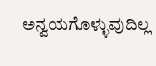ಅನ್ವಯಗೊಳ್ಳುವುದಿಲ್ಲ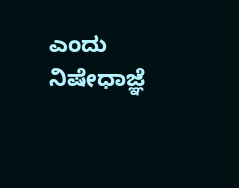ಎಂದು ನಿಷೇಧಾಜ್ಞೆ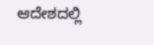ಆದೇಶದಲ್ಲಿ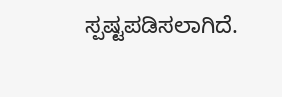ಸ್ಪಷ್ಟಪಡಿಸಲಾಗಿದೆ.